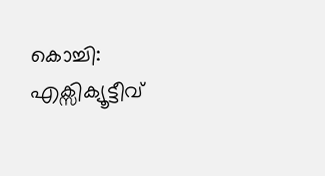കൊച്ചി: എക്സിക്യൂട്ടീവ്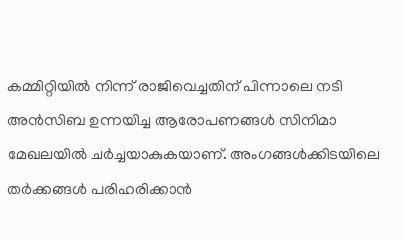കമ്മിറ്റിയിൽ നിന്ന് രാജിവെച്ചതിന് പിന്നാലെ നടി അൻസിബ ഉന്നയിച്ച ആരോപണങ്ങൾ സിനിമാ മേഖലയിൽ ചർച്ചയാകുകയാണ്. അംഗങ്ങൾക്കിടയിലെ തർക്കങ്ങൾ പരിഹരിക്കാൻ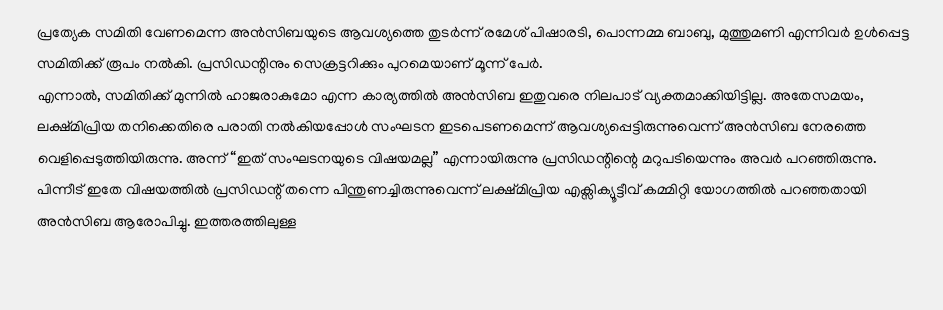പ്രത്യേക സമിതി വേണമെന്ന അൻസിബയുടെ ആവശ്യത്തെ തുടർന്ന് രമേശ് പിഷാരടി, പൊന്നമ്മ ബാബു, മുത്തുമണി എന്നിവർ ഉൾപ്പെട്ട സമിതിക്ക് രൂപം നൽകി. പ്രസിഡന്റിനും സെക്രട്ടറിക്കും പുറമെയാണ് മൂന്ന് പേർ.
എന്നാൽ, സമിതിക്ക് മുന്നിൽ ഹാജരാകുമോ എന്ന കാര്യത്തിൽ അൻസിബ ഇതുവരെ നിലപാട് വ്യക്തമാക്കിയിട്ടില്ല. അതേസമയം, ലക്ഷ്മിപ്രിയ തനിക്കെതിരെ പരാതി നൽകിയപ്പോൾ സംഘടന ഇടപെടണമെന്ന് ആവശ്യപ്പെട്ടിരുന്നുവെന്ന് അൻസിബ നേരത്തെ വെളിപ്പെടുത്തിയിരുന്നു. അന്ന് “ഇത് സംഘടനയുടെ വിഷയമല്ല” എന്നായിരുന്നു പ്രസിഡന്റിന്റെ മറുപടിയെന്നും അവർ പറഞ്ഞിരുന്നു.
പിന്നീട് ഇതേ വിഷയത്തിൽ പ്രസിഡന്റ് തന്നെ പിന്തുണച്ചിരുന്നുവെന്ന് ലക്ഷ്മിപ്രിയ എക്സിക്യൂട്ടീവ് കമ്മിറ്റി യോഗത്തിൽ പറഞ്ഞതായി അൻസിബ ആരോപിച്ചു. ഇത്തരത്തിലുള്ള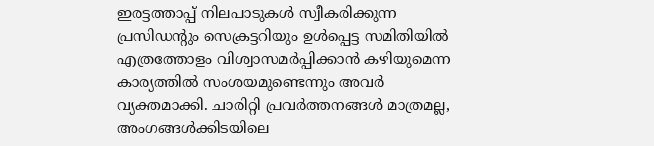ഇരട്ടത്താപ്പ് നിലപാടുകൾ സ്വീകരിക്കുന്ന പ്രസിഡന്റും സെക്രട്ടറിയും ഉൾപ്പെട്ട സമിതിയിൽ എത്രത്തോളം വിശ്വാസമർപ്പിക്കാൻ കഴിയുമെന്ന കാര്യത്തിൽ സംശയമുണ്ടെന്നും അവർ വ്യക്തമാക്കി. ചാരിറ്റി പ്രവർത്തനങ്ങൾ മാത്രമല്ല, അംഗങ്ങൾക്കിടയിലെ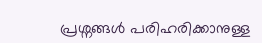പ്രശ്നങ്ങൾ പരിഹരിക്കാനുള്ള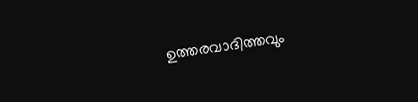ഉത്തരവാദിത്തവും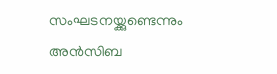സംഘടനയ്ക്കുണ്ടെന്നും അൻസിബ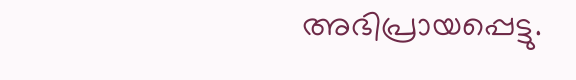അഭിപ്രായപ്പെട്ടു.